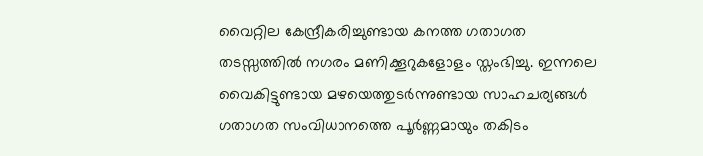വൈറ്റില കേന്ദ്രീകരിച്ചുണ്ടായ കനത്ത ഗതാഗത തടസ്സത്തിൽ നഗരം മണിക്കൂറുകളോളം സ്തംഭിച്ചു. ഇന്നലെ വൈകിട്ടുണ്ടായ മഴയെത്തുടർന്നുണ്ടായ സാഹചര്യങ്ങൾ ഗതാഗത സംവിധാനത്തെ പൂർണ്ണമായും തകിടം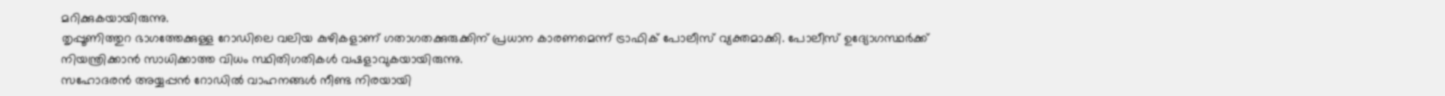മറിക്കുകയായിരുന്നു.
തൃപ്പൂണിത്തുറ ഭാഗത്തേക്കുള്ള റോഡിലെ വലിയ കുഴികളാണ് ഗതാഗതക്കുരുക്കിന് പ്രധാന കാരണമെന്ന് ട്രാഫിക് പോലീസ് വ്യക്തമാക്കി. പോലീസ് ഉദ്യോഗസ്ഥർക്ക് നിയന്ത്രിക്കാൻ സാധിക്കാത്ത വിധം സ്ഥിതിഗതികൾ വഷളാവുകയായിരുന്നു.
സഹോദരൻ അയ്യപ്പൻ റോഡിൽ വാഹനങ്ങൾ നീണ്ട നിരയായി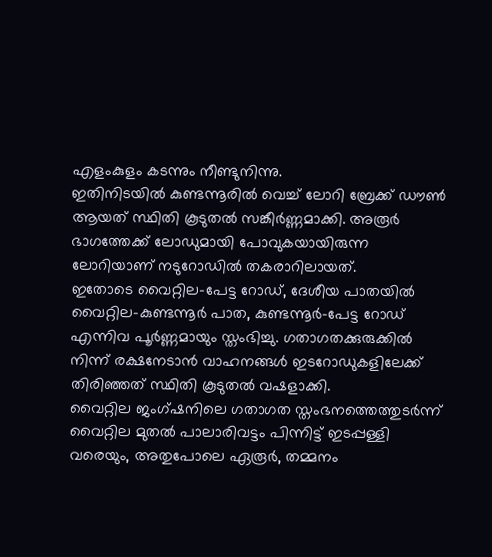എളംകുളം കടന്നും നീണ്ടുനിന്നു.
ഇതിനിടയിൽ കുണ്ടന്നൂരിൽ വെച്ച് ലോറി ബ്രേക്ക് ഡൗൺ ആയത് സ്ഥിതി കൂടുതൽ സങ്കീർണ്ണമാക്കി. അരൂർ ഭാഗത്തേക്ക് ലോഡുമായി പോവുകയായിരുന്ന ലോറിയാണ് നടുറോഡിൽ തകരാറിലായത്.
ഇതോടെ വൈറ്റില–പേട്ട റോഡ്, ദേശീയ പാതയിൽ വൈറ്റില–കുണ്ടന്നൂർ പാത, കുണ്ടന്നൂർ–പേട്ട റോഡ് എന്നിവ പൂർണ്ണമായും സ്തംഭിച്ചു. ഗതാഗതക്കുരുക്കിൽ നിന്ന് രക്ഷനേടാൻ വാഹനങ്ങൾ ഇടറോഡുകളിലേക്ക് തിരിഞ്ഞത് സ്ഥിതി കൂടുതൽ വഷളാക്കി.
വൈറ്റില ജംഗ്ഷനിലെ ഗതാഗത സ്തംഭനത്തെത്തുടർന്ന് വൈറ്റില മുതൽ പാലാരിവട്ടം പിന്നിട്ട് ഇടപ്പള്ളി വരെയും, അതുപോലെ ഏരൂർ, തമ്മനം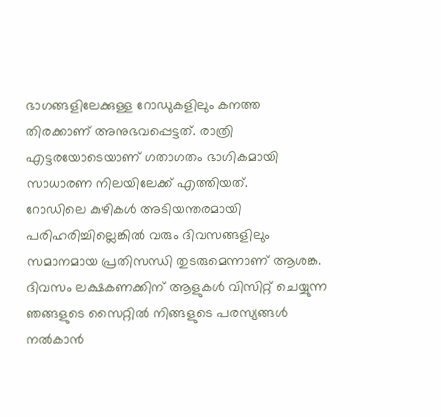ഭാഗങ്ങളിലേക്കുള്ള റോഡുകളിലും കനത്ത തിരക്കാണ് അനുഭവപ്പെട്ടത്. രാത്രി എട്ടരയോടെയാണ് ഗതാഗതം ഭാഗികമായി സാധാരണ നിലയിലേക്ക് എത്തിയത്.
റോഡിലെ കുഴികൾ അടിയന്തരമായി പരിഹരിച്ചില്ലെങ്കിൽ വരും ദിവസങ്ങളിലും സമാനമായ പ്രതിസന്ധി തുടരുമെന്നാണ് ആശങ്ക.
ദിവസം ലക്ഷകണക്കിന് ആളുകൾ വിസിറ്റ് ചെയ്യുന്ന ഞങ്ങളുടെ സൈറ്റിൽ നിങ്ങളുടെ പരസ്യങ്ങൾ നൽകാൻ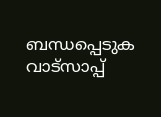ബന്ധപ്പെടുക വാട്സാപ്പ്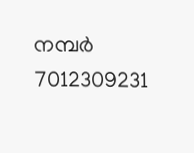നമ്പർ 7012309231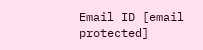Email ID [email protected]